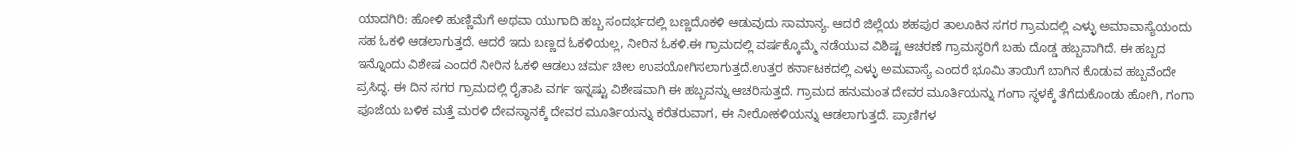ಯಾದಗಿರಿ: ಹೋಳಿ ಹುಣ್ಣಿಮೆಗೆ ಅಥವಾ ಯುಗಾದಿ ಹಬ್ಬ ಸಂದರ್ಭದಲ್ಲಿ ಬಣ್ಣದೊಕಳಿ ಆಡುವುದು ಸಾಮಾನ್ಯ. ಆದರೆ ಜಿಲ್ಲೆಯ ಶಹಪುರ ತಾಲೂಕಿನ ಸಗರ ಗ್ರಾಮದಲ್ಲಿ ಎಳ್ಳು ಅಮಾವಾಸ್ಯೆಯಂದು ಸಹ ಓಕಳಿ ಆಡಲಾಗುತ್ತದೆ. ಆದರೆ ಇದು ಬಣ್ಣದ ಓಕಳಿಯಲ್ಲ, ನೀರಿನ ಓಕಳಿ.ಈ ಗ್ರಾಮದಲ್ಲಿ ವರ್ಷಕ್ಕೊಮ್ಮೆ ನಡೆಯುವ ವಿಶಿಷ್ಟ ಆಚರಣೆ ಗ್ರಾಮಸ್ಥರಿಗೆ ಬಹು ದೊಡ್ಡ ಹಬ್ಬವಾಗಿದೆ. ಈ ಹಬ್ಬದ ಇನ್ನೊಂದು ವಿಶೇಷ ಎಂದರೆ ನೀರಿನ ಓಕಳಿ ಆಡಲು ಚರ್ಮ ಚೀಲ ಉಪಯೋಗಿಸಲಾಗುತ್ತದೆ.ಉತ್ತರ ಕರ್ನಾಟಕದಲ್ಲಿ ಎಳ್ಳು ಅಮವಾಸ್ಯೆ ಎಂದರೆ ಭೂಮಿ ತಾಯಿಗೆ ಬಾಗಿನ ಕೊಡುವ ಹಬ್ಬವೆಂದೇ ಪ್ರಸಿದ್ಧ. ಈ ದಿನ ಸಗರ ಗ್ರಾಮದಲ್ಲಿ ರೈತಾಪಿ ವರ್ಗ ಇನ್ನಷ್ಟು ವಿಶೇಷವಾಗಿ ಈ ಹಬ್ಬವನ್ನು ಆಚರಿಸುತ್ತದೆ. ಗ್ರಾಮದ ಹನುಮಂತ ದೇವರ ಮೂರ್ತಿಯನ್ನು ಗಂಗಾ ಸ್ಥಳಕ್ಕೆ ತೆಗೆದುಕೊಂಡು ಹೋಗಿ, ಗಂಗಾ ಪೂಜೆಯ ಬಳಿಕ ಮತ್ತೆ ಮರಳಿ ದೇವಸ್ಥಾನಕ್ಕೆ ದೇವರ ಮೂರ್ತಿಯನ್ನು ಕರೆತರುವಾಗ, ಈ ನೀರೋಕಳಿಯನ್ನು ಆಡಲಾಗುತ್ತದೆ. ಪ್ರಾಣಿಗಳ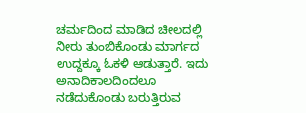ಚರ್ಮದಿಂದ ಮಾಡಿದ ಚೀಲದಲ್ಲಿ ನೀರು ತುಂಬಿಕೊಂಡು ಮಾರ್ಗದ ಉದ್ದಕ್ಕೂ ಓಕಳಿ ಆಡುತ್ತಾರೆ. ಇದು ಅನಾದಿಕಾಲದಿಂದಲೂ ನಡೆದುಕೊಂಡು ಬರುತ್ತಿರುವ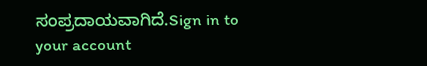ಸಂಪ್ರದಾಯವಾಗಿದೆ.Sign in to your account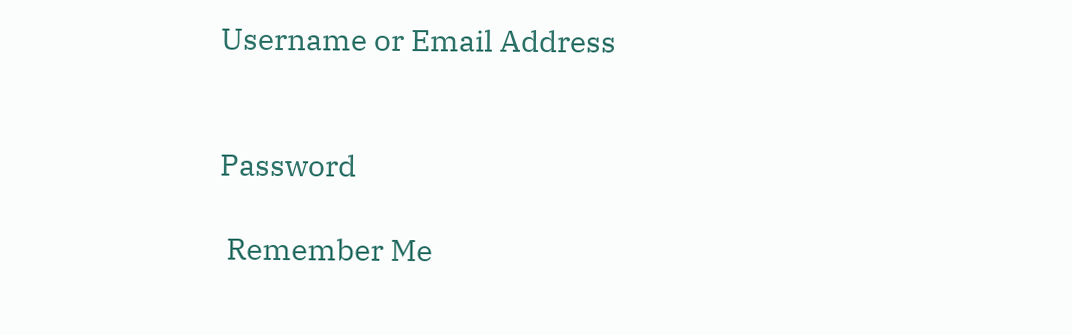Username or Email Address


Password

 Remember Me